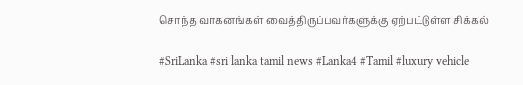சொந்த வாகனங்கள் வைத்திருப்பவர்களுக்கு ஏற்பட்டுள்ள சிக்கல்

#SriLanka #sri lanka tamil news #Lanka4 #Tamil #luxury vehicle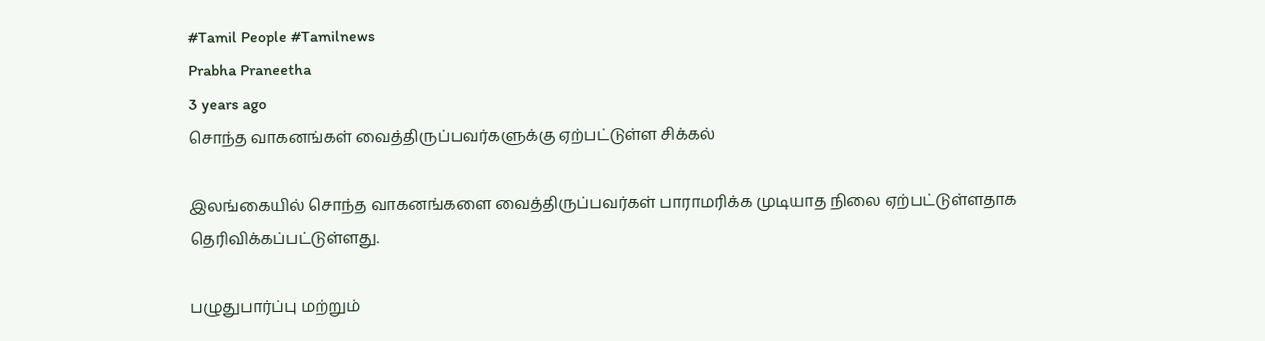#Tamil People #Tamilnews
Prabha Praneetha
3 years ago
சொந்த வாகனங்கள் வைத்திருப்பவர்களுக்கு ஏற்பட்டுள்ள சிக்கல்

இலங்கையில் சொந்த வாகனங்களை வைத்திருப்பவர்கள் பாராமரிக்க முடியாத நிலை ஏற்பட்டுள்ளதாக  தெரிவிக்கப்பட்டுள்ளது.

பழுதுபார்ப்பு மற்றும்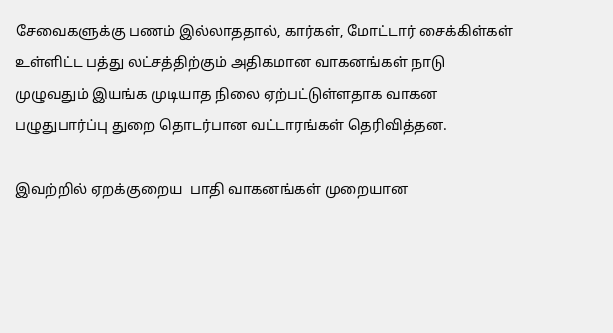சேவைகளுக்கு பணம் இல்லாததால், கார்கள், மோட்டார் சைக்கிள்கள் உள்ளிட்ட பத்து லட்சத்திற்கும் அதிகமான வாகனங்கள் நாடு முழுவதும் இயங்க முடியாத நிலை ஏற்பட்டுள்ளதாக வாகன பழுதுபார்ப்பு துறை தொடர்பான வட்டாரங்கள் தெரிவித்தன.

இவற்றில் ஏறக்குறைய  பாதி வாகனங்கள் முறையான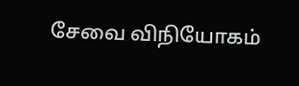சேவை விநியோகம்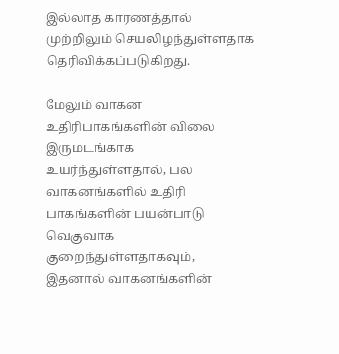இல்லாத காரணத்தால் முற்றிலும் செயலிழந்துள்ளதாக தெரிவிக்கப்படுகிறது.

மேலும் வாகன உதிரிபாகங்களின் விலை இருமடங்காக உயர்ந்துள்ளதால், பல வாகனங்களில் உதிரி பாகங்களின் பயன்பாடு வெகுவாக குறைந்துள்ளதாகவும், இதனால் வாகனங்களின்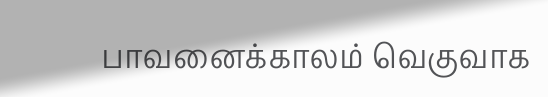பாவனைக்காலம் வெகுவாக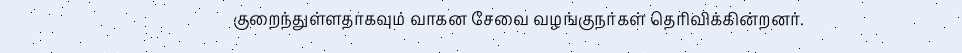குறைந்துள்ளதாகவும் வாகன சேவை வழங்குநர்கள் தெரிவிக்கின்றனர்.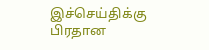இச்செய்திக்கு பிரதான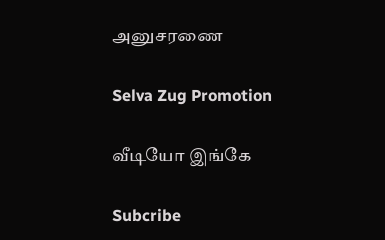அனுசரணை

Selva Zug Promotion

வீடியோ இங்கே

Subcribe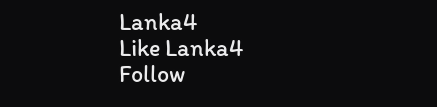Lanka4
Like Lanka4
Follow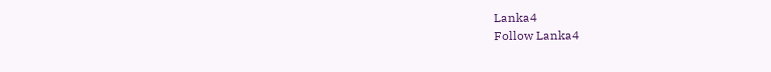Lanka4
Follow Lanka4